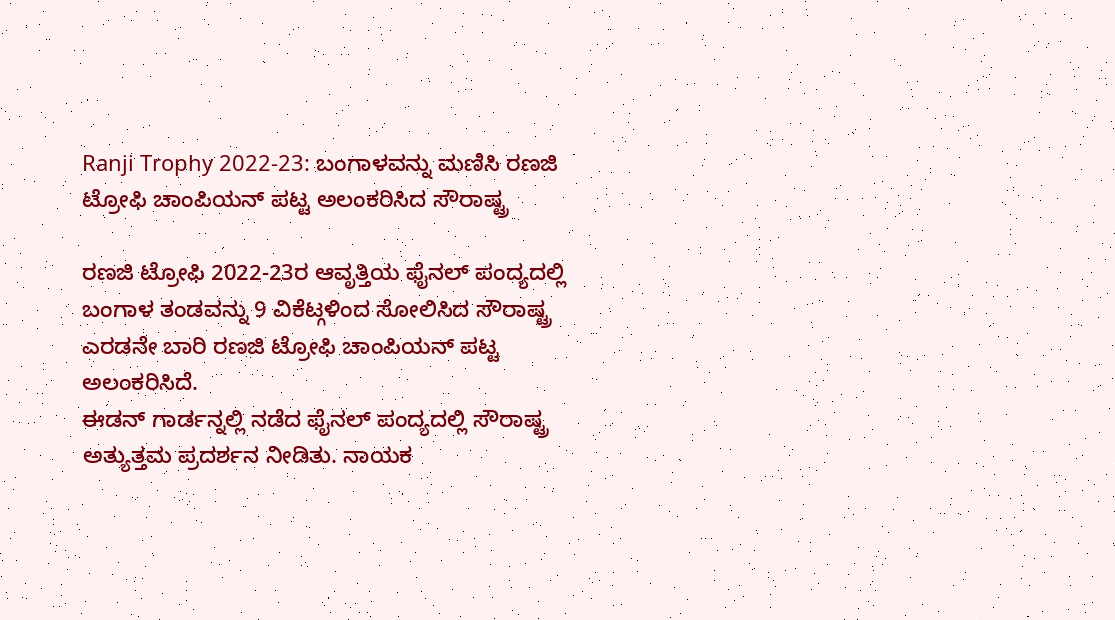Ranji Trophy 2022-23: ಬಂಗಾಳವನ್ನು ಮಣಿಸಿ ರಣಜಿ ಟ್ರೋಫಿ ಚಾಂಪಿಯನ್ ಪಟ್ಟ ಅಲಂಕರಿಸಿದ ಸೌರಾಷ್ಟ್ರ

ರಣಜಿ ಟ್ರೋಫಿ 2022-23ರ ಆವೃತ್ತಿಯ ಫೈನಲ್ ಪಂದ್ಯದಲ್ಲಿ ಬಂಗಾಳ ತಂಡವನ್ನು 9 ವಿಕೆಟ್ಗಳಿಂದ ಸೋಲಿಸಿದ ಸೌರಾಷ್ಟ್ರ ಎರಡನೇ ಬಾರಿ ರಣಜಿ ಟ್ರೋಫಿ ಚಾಂಪಿಯನ್ ಪಟ್ಟ ಅಲಂಕರಿಸಿದೆ.
ಈಡನ್ ಗಾರ್ಡನ್ನಲ್ಲಿ ನಡೆದ ಫೈನಲ್ ಪಂದ್ಯದಲ್ಲಿ ಸೌರಾಷ್ಟ್ರ ಅತ್ಯುತ್ತಮ ಪ್ರದರ್ಶನ ನೀಡಿತು. ನಾಯಕ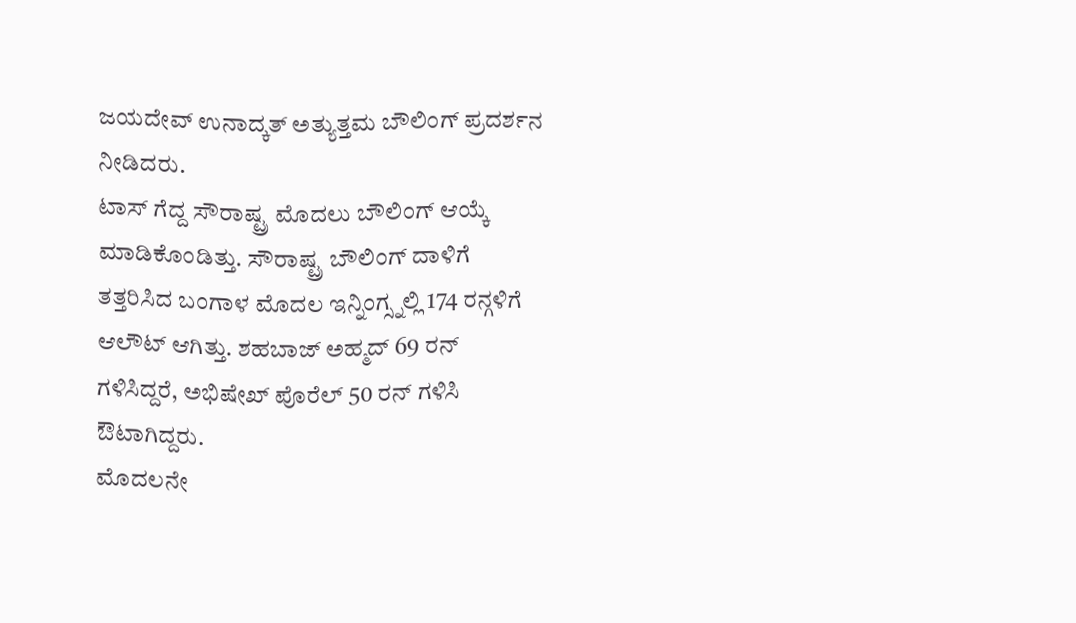ಜಯದೇವ್ ಉನಾದ್ಕತ್ ಅತ್ಯುತ್ತಮ ಬೌಲಿಂಗ್ ಪ್ರದರ್ಶನ ನೀಡಿದರು.
ಟಾಸ್ ಗೆದ್ದ ಸೌರಾಷ್ಟ್ರ ಮೊದಲು ಬೌಲಿಂಗ್ ಆಯ್ಕೆ ಮಾಡಿಕೊಂಡಿತ್ತು. ಸೌರಾಷ್ಟ್ರ ಬೌಲಿಂಗ್ ದಾಳಿಗೆ ತತ್ತರಿಸಿದ ಬಂಗಾಳ ಮೊದಲ ಇನ್ನಿಂಗ್ಸ್ನಲ್ಲಿ 174 ರನ್ಗಳಿಗೆ ಆಲೌಟ್ ಆಗಿತ್ತು. ಶಹಬಾಜ್ ಅಹ್ಮದ್ 69 ರನ್ ಗಳಿಸಿದ್ದರೆ, ಅಭಿಷೇಖ್ ಪೊರೆಲ್ 50 ರನ್ ಗಳಿಸಿ ಔಟಾಗಿದ್ದರು.
ಮೊದಲನೇ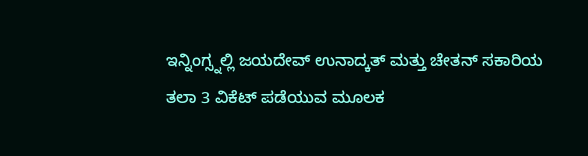ಇನ್ನಿಂಗ್ಸ್ನಲ್ಲಿ ಜಯದೇವ್ ಉನಾದ್ಕತ್ ಮತ್ತು ಚೇತನ್ ಸಕಾರಿಯ ತಲಾ 3 ವಿಕೆಟ್ ಪಡೆಯುವ ಮೂಲಕ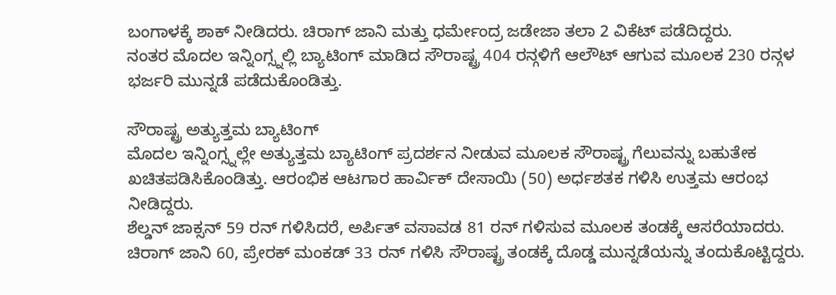ಬಂಗಾಳಕ್ಕೆ ಶಾಕ್ ನೀಡಿದರು. ಚಿರಾಗ್ ಜಾನಿ ಮತ್ತು ಧರ್ಮೇಂದ್ರ ಜಡೇಜಾ ತಲಾ 2 ವಿಕೆಟ್ ಪಡೆದಿದ್ದರು.
ನಂತರ ಮೊದಲ ಇನ್ನಿಂಗ್ಸ್ನಲ್ಲಿ ಬ್ಯಾಟಿಂಗ್ ಮಾಡಿದ ಸೌರಾಷ್ಟ್ರ 404 ರನ್ಗಳಿಗೆ ಆಲೌಟ್ ಆಗುವ ಮೂಲಕ 230 ರನ್ಗಳ ಭರ್ಜರಿ ಮುನ್ನಡೆ ಪಡೆದುಕೊಂಡಿತ್ತು.

ಸೌರಾಷ್ಟ್ರ ಅತ್ಯುತ್ತಮ ಬ್ಯಾಟಿಂಗ್
ಮೊದಲ ಇನ್ನಿಂಗ್ಸ್ನಲ್ಲೇ ಅತ್ಯುತ್ತಮ ಬ್ಯಾಟಿಂಗ್ ಪ್ರದರ್ಶನ ನೀಡುವ ಮೂಲಕ ಸೌರಾಷ್ಟ್ರ ಗೆಲುವನ್ನು ಬಹುತೇಕ ಖಚಿತಪಡಿಸಿಕೊಂಡಿತ್ತು. ಆರಂಭಿಕ ಆಟಗಾರ ಹಾರ್ವಿಕ್ ದೇಸಾಯಿ (50) ಅರ್ಧಶತಕ ಗಳಿಸಿ ಉತ್ತಮ ಆರಂಭ ನೀಡಿದ್ದರು.
ಶೆಲ್ಡನ್ ಜಾಕ್ಸನ್ 59 ರನ್ ಗಳಿಸಿದರೆ, ಅರ್ಪಿತ್ ವಸಾವಡ 81 ರನ್ ಗಳಿಸುವ ಮೂಲಕ ತಂಡಕ್ಕೆ ಆಸರೆಯಾದರು. ಚಿರಾಗ್ ಜಾನಿ 60, ಪ್ರೇರಕ್ ಮಂಕಡ್ 33 ರನ್ ಗಳಿಸಿ ಸೌರಾಷ್ಟ್ರ ತಂಡಕ್ಕೆ ದೊಡ್ಡ ಮುನ್ನಡೆಯನ್ನು ತಂದುಕೊಟ್ಟಿದ್ದರು.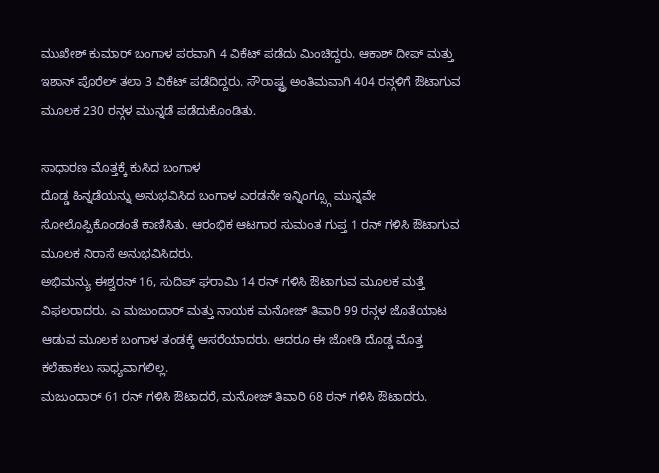ಮುಖೇಶ್ ಕುಮಾರ್ ಬಂಗಾಳ ಪರವಾಗಿ 4 ವಿಕೆಟ್ ಪಡೆದು ಮಿಂಚಿದ್ದರು. ಆಕಾಶ್ ದೀಪ್ ಮತ್ತು ಇಶಾನ್ ಪೊರೆಲ್ ತಲಾ 3 ವಿಕೆಟ್ ಪಡೆದಿದ್ದರು. ಸೌರಾಷ್ಟ್ರ ಅಂತಿಮವಾಗಿ 404 ರನ್ಗಳಿಗೆ ಔಟಾಗುವ ಮೂಲಕ 230 ರನ್ಗಳ ಮುನ್ನಡೆ ಪಡೆದುಕೊಂಡಿತು.

ಸಾಧಾರಣ ಮೊತ್ತಕ್ಕೆ ಕುಸಿದ ಬಂಗಾಳ
ದೊಡ್ಡ ಹಿನ್ನಡೆಯನ್ನು ಅನುಭವಿಸಿದ ಬಂಗಾಳ ಎರಡನೇ ಇನ್ನಿಂಗ್ಸ್ಗೂ ಮುನ್ನವೇ ಸೋಲೊಪ್ಪಿಕೊಂಡಂತೆ ಕಾಣಿಸಿತು. ಆರಂಭಿಕ ಆಟಗಾರ ಸುಮಂತ ಗುಪ್ತ 1 ರನ್ ಗಳಿಸಿ ಔಟಾಗುವ ಮೂಲಕ ನಿರಾಸೆ ಅನುಭವಿಸಿದರು.
ಅಭಿಮನ್ಯು ಈಶ್ವರನ್ 16, ಸುದಿಪ್ ಘರಾಮಿ 14 ರನ್ ಗಳಿಸಿ ಔಟಾಗುವ ಮೂಲಕ ಮತ್ತೆ ವಿಫಲರಾದರು. ಎ ಮಜುಂದಾರ್ ಮತ್ತು ನಾಯಕ ಮನೋಜ್ ತಿವಾರಿ 99 ರನ್ಗಳ ಜೊತೆಯಾಟ ಆಡುವ ಮೂಲಕ ಬಂಗಾಳ ತಂಡಕ್ಕೆ ಆಸರೆಯಾದರು. ಆದರೂ ಈ ಜೋಡಿ ದೊಡ್ಡ ಮೊತ್ತ ಕಲೆಹಾಕಲು ಸಾಧ್ಯವಾಗಲಿಲ್ಲ.
ಮಜುಂದಾರ್ 61 ರನ್ ಗಳಿಸಿ ಔಟಾದರೆ, ಮನೋಜ್ ತಿವಾರಿ 68 ರನ್ ಗಳಿಸಿ ಔಟಾದರು.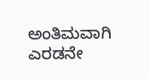ಅಂತಿಮವಾಗಿ ಎರಡನೇ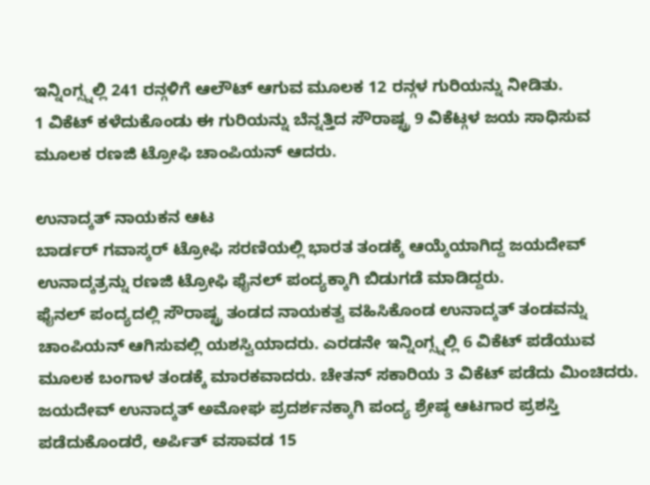ಇನ್ನಿಂಗ್ಸ್ನಲ್ಲಿ 241 ರನ್ಗಳಿಗೆ ಆಲೌಟ್ ಆಗುವ ಮೂಲಕ 12 ರನ್ಗಳ ಗುರಿಯನ್ನು ನೀಡಿತು.
1 ವಿಕೆಟ್ ಕಳೆದುಕೊಂಡು ಈ ಗುರಿಯನ್ನು ಬೆನ್ನತ್ತಿದ ಸೌರಾಷ್ಟ್ರ 9 ವಿಕೆಟ್ಗಳ ಜಯ ಸಾಧಿಸುವ ಮೂಲಕ ರಣಜಿ ಟ್ರೋಫಿ ಚಾಂಪಿಯನ್ ಆದರು.

ಉನಾದ್ಕತ್ ನಾಯಕನ ಆಟ
ಬಾರ್ಡರ್ ಗವಾಸ್ಕರ್ ಟ್ರೋಫಿ ಸರಣಿಯಲ್ಲಿ ಭಾರತ ತಂಡಕ್ಕೆ ಆಯ್ಕೆಯಾಗಿದ್ದ ಜಯದೇವ್ ಉನಾದ್ಕತ್ರನ್ನು ರಣಜಿ ಟ್ರೋಫಿ ಫೈನಲ್ ಪಂದ್ಯಕ್ಕಾಗಿ ಬಿಡುಗಡೆ ಮಾಡಿದ್ದರು.
ಫೈನಲ್ ಪಂದ್ಯದಲ್ಲಿ ಸೌರಾಷ್ಟ್ರ ತಂಡದ ನಾಯಕತ್ವ ವಹಿಸಿಕೊಂಡ ಉನಾದ್ಕತ್ ತಂಡವನ್ನು ಚಾಂಪಿಯನ್ ಆಗಿಸುವಲ್ಲಿ ಯಶಸ್ವಿಯಾದರು. ಎರಡನೇ ಇನ್ನಿಂಗ್ಸ್ನಲ್ಲಿ 6 ವಿಕೆಟ್ ಪಡೆಯುವ ಮೂಲಕ ಬಂಗಾಳ ತಂಡಕ್ಕೆ ಮಾರಕವಾದರು. ಚೇತನ್ ಸಕಾರಿಯ 3 ವಿಕೆಟ್ ಪಡೆದು ಮಿಂಚಿದರು.
ಜಯದೇವ್ ಉನಾದ್ಕತ್ ಅಮೋಘ ಪ್ರದರ್ಶನಕ್ಕಾಗಿ ಪಂದ್ಯ ಶ್ರೇಷ್ಠ ಆಟಗಾರ ಪ್ರಶಸ್ತಿ ಪಡೆದುಕೊಂಡರೆ, ಅರ್ಪಿತ್ ವಸಾವಡ 15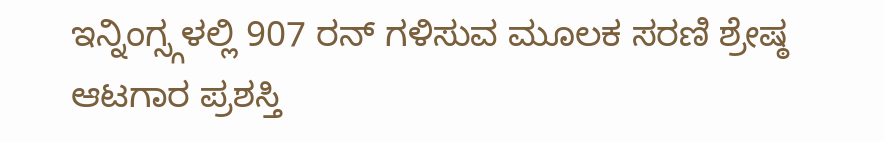ಇನ್ನಿಂಗ್ಸ್ಗಳಲ್ಲಿ 907 ರನ್ ಗಳಿಸುವ ಮೂಲಕ ಸರಣಿ ಶ್ರೇಷ್ಠ ಆಟಗಾರ ಪ್ರಶಸ್ತಿ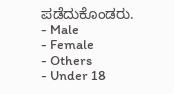ಪಡೆದುಕೊಂಡರು.
- Male
- Female
- Others
- Under 18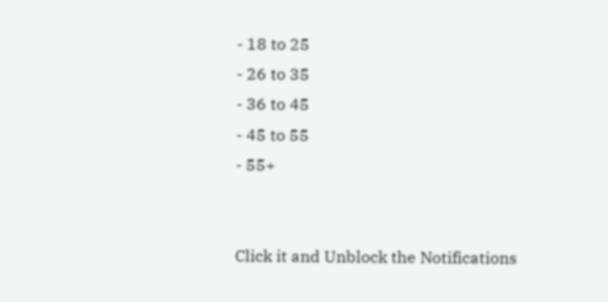- 18 to 25
- 26 to 35
- 36 to 45
- 45 to 55
- 55+


Click it and Unblock the Notifications